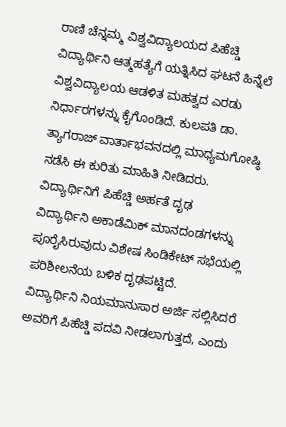ರಾಣಿ ಚೆನ್ನಮ್ಮ ವಿಶ್ವವಿದ್ಯಾಲಯದ ಪಿಹೆಚ್ಡಿ ವಿದ್ಯಾರ್ಥಿನಿ ಆತ್ಮಹತ್ಯೆಗೆ ಯತ್ನಿಸಿದ ಘಟನೆ ಹಿನ್ನೆಲೆ ವಿಶ್ವವಿದ್ಯಾಲಯ ಆಡಳಿತ ಮಹತ್ವದ ಎರಡು ನಿರ್ಧಾರಗಳನ್ನು ಕೈಗೊಂಡಿದೆ. ಕುಲಪತಿ ಡಾ. ತ್ಯಾಗರಾಜ್ ವಾರ್ತಾಭವನದಲ್ಲಿ ಮಾಧ್ಯಮಗೋಷ್ಠಿ ನಡೆಸಿ ಈ ಕುರಿತು ಮಾಹಿತಿ ನೀಡಿದರು.
ವಿದ್ಯಾರ್ಥಿನಿಗೆ ಪಿಹೆಚ್ಡಿ ಅರ್ಹತೆ ದೃಢ
ವಿದ್ಯಾರ್ಥಿನಿ ಅಕಾಡೆಮಿಕ್ ಮಾನದಂಡಗಳನ್ನು ಪೂರೈಸಿರುವುದು ವಿಶೇಷ ಸಿಂಡಿಕೇಟ್ ಸಭೆಯಲ್ಲಿ ಪರಿಶೀಲನೆಯ ಬಳಿಕ ದೃಢಪಟ್ಟಿದೆ.
ವಿದ್ಯಾರ್ಥಿನಿ ನಿಯಮಾನುಸಾರ ಅರ್ಜಿ ಸಲ್ಲಿಸಿದರೆ ಅವರಿಗೆ ಪಿಹೆಚ್ಡಿ ಪದವಿ ನೀಡಲಾಗುತ್ತದೆ, ಎಂದು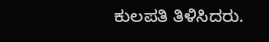ಕುಲಪತಿ ತಿಳಿಸಿದರು.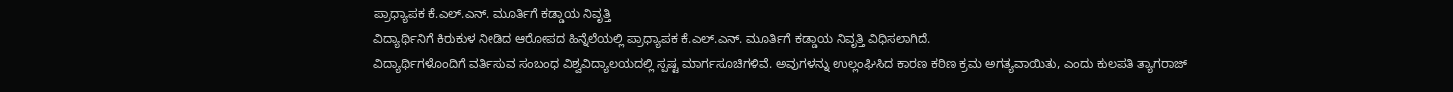ಪ್ರಾಧ್ಯಾಪಕ ಕೆ.ಎಲ್.ಎನ್. ಮೂರ್ತಿಗೆ ಕಡ್ಡಾಯ ನಿವೃತ್ತಿ
ವಿದ್ಯಾರ್ಥಿನಿಗೆ ಕಿರುಕುಳ ನೀಡಿದ ಆರೋಪದ ಹಿನ್ನೆಲೆಯಲ್ಲಿ ಪ್ರಾಧ್ಯಾಪಕ ಕೆ.ಎಲ್.ಎನ್. ಮೂರ್ತಿಗೆ ಕಡ್ಡಾಯ ನಿವೃತ್ತಿ ವಿಧಿಸಲಾಗಿದೆ.
ವಿದ್ಯಾರ್ಥಿಗಳೊಂದಿಗೆ ವರ್ತಿಸುವ ಸಂಬಂಧ ವಿಶ್ವವಿದ್ಯಾಲಯದಲ್ಲಿ ಸ್ಪಷ್ಟ ಮಾರ್ಗಸೂಚಿಗಳಿವೆ. ಅವುಗಳನ್ನು ಉಲ್ಲಂಘಿಸಿದ ಕಾರಣ ಕಠಿಣ ಕ್ರಮ ಅಗತ್ಯವಾಯಿತು, ಎಂದು ಕುಲಪತಿ ತ್ಯಾಗರಾಜ್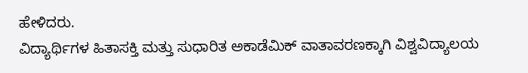ಹೇಳಿದರು.
ವಿದ್ಯಾರ್ಥಿಗಳ ಹಿತಾಸಕ್ತಿ ಮತ್ತು ಸುಧಾರಿತ ಅಕಾಡೆಮಿಕ್ ವಾತಾವರಣಕ್ಕಾಗಿ ವಿಶ್ವವಿದ್ಯಾಲಯ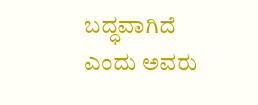ಬದ್ಧವಾಗಿದೆ ಎಂದು ಅವರು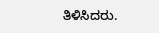ತಿಳಿಸಿದರು.